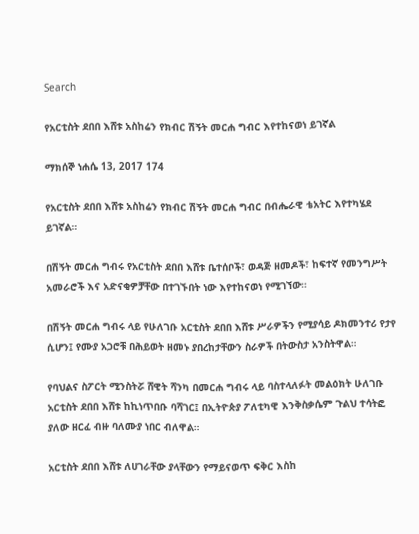Search

የአርቲስት ደበበ እሸቱ አስከሬን የክብር ሽኝት መርሐ ግብር እየተከናወነ ይገኛል

ማክሰኞ ነሐሴ 13, 2017 174

የአርቲስት ደበበ እሸቱ አስከሬን የክብር ሽኝት መርሐ ግብር በብሔራዊ ቴአትር እየተካሄደ ይገኛል።

በሽኝት መርሐ ግብሩ የአርቲስት ደበበ እሸቱ ቤተሰቦች፣ ወዳጅ ዘመዶች፣ ከፍተኛ የመንግሥት አመራሮች እና አድናቂዎቻቸው በተገኙበት ነው እየተከናወነ የሚገኘው።

በሽኝት መርሐ ግብሩ ላይ የሁለገቡ አርቲስት ደበበ እሸቱ ሥራዎችን የሚያሳይ ዶክመንተሪ የታየ ሲሆን፤ የሙያ አጋሮቹ በሕይወት ዘመኑ ያበረከታቸውን ስራዎች በትውስታ አንስትዋል።

የባህልና ስፖርት ሚንስትሯ ሸዊት ሻንካ በመርሐ ግብሩ ላይ ባስተላለፉት መልዕክት ሁለገቡ አርቲስት ደበበ እሸቱ ከኪነጥበቡ ባሻገር፤ በኢትዮጵያ ፖለቲካዊ እንቅስቃሴም ጉልህ ተሳትፎ ያለው ዘርፈ ብዙ ባለሙያ ነበር ብለዋል።

አርቲስት ደበበ እሸቱ ለሀገራቸው ያላቸውን የማይናወጥ ፍቅር እስከ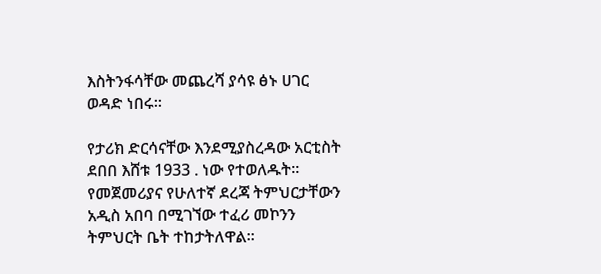እስትንፋሳቸው መጨረሻ ያሳዩ ፅኑ ሀገር ወዳድ ነበሩ።

የታሪክ ድርሳናቸው እንደሚያስረዳው አርቲስት ደበበ እሸቱ 1933 . ነው የተወለዱት። የመጀመሪያና የሁለተኛ ደረጃ ትምህርታቸውን አዲስ አበባ በሚገኘው ተፈሪ መኮንን ትምህርት ቤት ተከታትለዋል።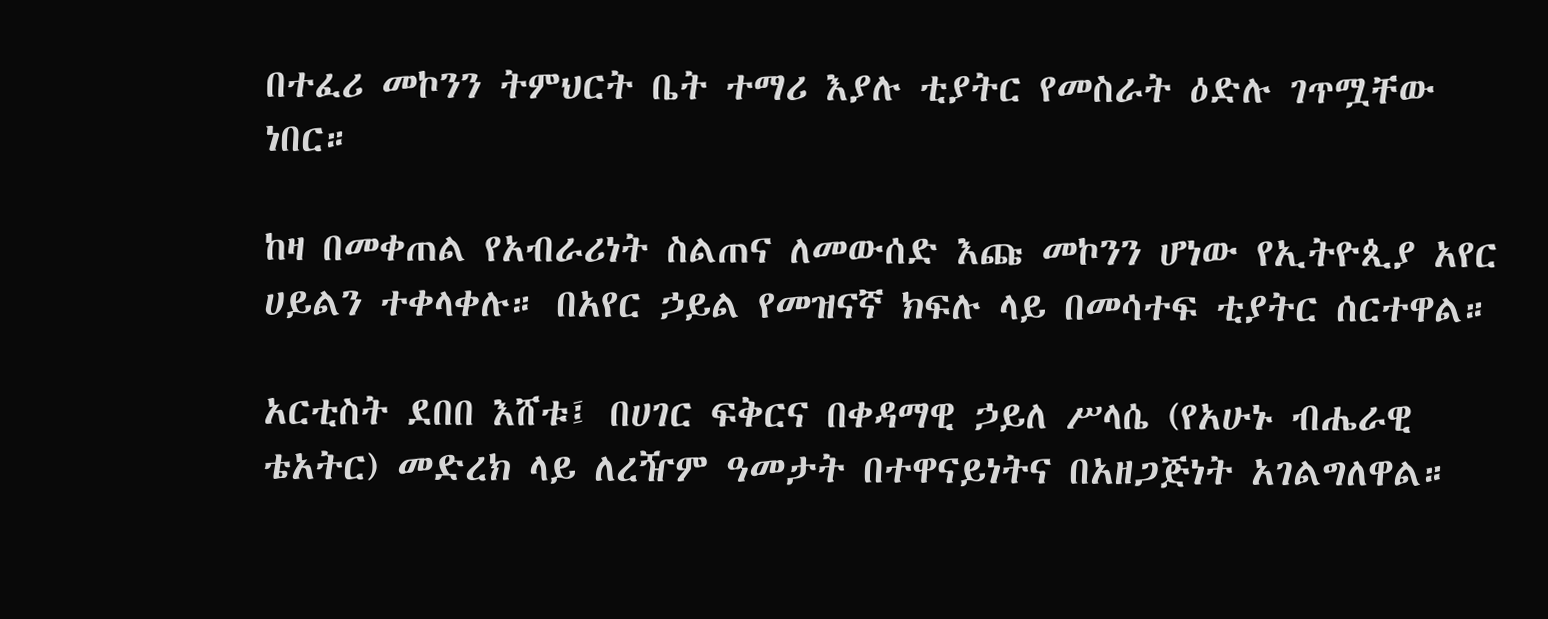በተፈሪ መኮንን ትምህርት ቤት ተማሪ እያሉ ቲያትር የመስራት ዕድሉ ገጥሟቸው ነበር።

ከዛ በመቀጠል የአብራሪነት ስልጠና ለመውሰድ እጩ መኮንን ሆነው የኢትዮጲያ አየር ሀይልን ተቀላቀሉ። በአየር ኃይል የመዝናኛ ክፍሉ ላይ በመሳተፍ ቲያትር ሰርተዋል።

አርቲስት ደበበ እሸቱ፤ በሀገር ፍቅርና በቀዳማዊ ኃይለ ሥላሴ (የአሁኑ ብሔራዊ ቴአትር) መድረክ ላይ ለረዥም ዓመታት በተዋናይነትና በአዘጋጅነት አገልግለዋል።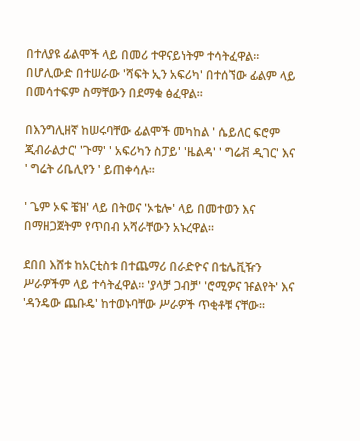በተለያዩ ፊልሞች ላይ በመሪ ተዋናይነትም ተሳትፈዋል። በሆሊውድ በተሠራው 'ሻፍት ኢን አፍሪካ' በተሰኘው ፊልም ላይ በመሳተፍም ስማቸውን በደማቁ ፅፈዋል።

በእንግሊዘኛ ከሠሩባቸው ፊልሞች መካከል ' ሴይለር ፍሮም ጂብራልታር' 'ጉማ' ' አፍሪካን ስፓይ' 'ዜልዳ' ' ግሬቭ ዲገር' እና ' ግሬት ሪቤሊየን ' ይጠቀሳሉ።

' ጌም ኦፍ ቼዝ' ላይ በትወና 'ኦቴሎ' ላይ በመተወን እና በማዘጋጀትም የጥበብ አሻራቸውን አኑረዋል።

ደበበ እሸቱ ከአርቲስቱ በተጨማሪ በራድዮና በቴሌቪዥን ሥራዎችም ላይ ተሳትፈዋል። 'ያላቻ ጋብቻ' 'ሮሚዎና ዡልየት' እና 'ዳንዴው ጨቡዴ' ከተወኑባቸው ሥራዎች ጥቂቶቹ ናቸው።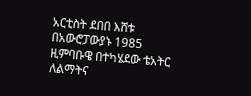አርቲስት ደበበ እሸቱ በአውሮፓውያኑ 1985 ዚምባቡዌ በተካሄደው ቴአትር ለልማትና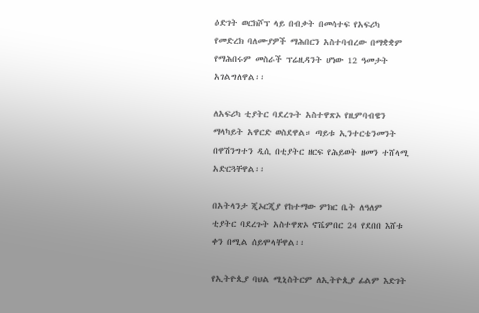ዕድገት ወርክሾፕ ላይ በብቃት በመሳተፍ የአፍሪካ የመድረክ ባለሙያዎች ማሕበርን አስተባብረው በማቋቋም የማሕበሩም መስራች ፕሬዚዳንት ሆነው 12 ዓመታት አገልግለዋል፡፡

ለአፍሪካ ቲያትር ባደረጉት አስተዋጽኦ የዚምባብዌን ማላካይት አዋርድ ወስደዋል። ጣይቱ ኢንተርቴንመንት በዋሽንግተን ዲሲ በቲያትር ዘርፍ የሕይወት ዘመን ተሸላሚ አድርጓቸዋል፡፡

በአትላንታ ጂኦርጂያ የከተማው ምክር ቤት ለዓለም ቲያትር ባደረጉት አስተዋጽኦ ኖቬምበር 24 የደበበ እሸቱ ቀን በሚል ሰይሞላቸዋል፡፡

የኢትዮጲያ ባህል ሚኒስትርም ለኢትዮጲያ ፊልም እድገት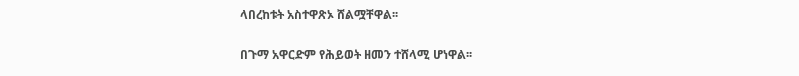ላበረከቱት አስተዋጽኦ ሸልሟቸዋል፡፡

በጉማ አዋርድም የሕይወት ዘመን ተሸላሚ ሆነዋል፡፡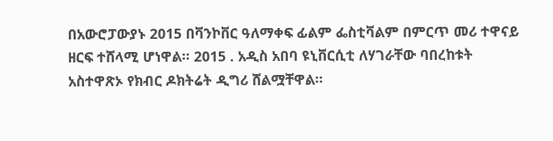በአውሮፓውያኑ 2015 በቫንኮቨር ዓለማቀፍ ፊልም ፌስቲቫልም በምርጥ መሪ ተዋናይ ዘርፍ ተሸላሚ ሆነዋል፡፡ 2015 . አዲስ አበባ ዩኒቨርሲቲ ለሃገራቸው ባበረከቱት አስተዋጽኦ የክብር ዶክትሬት ዲግሪ ሸልሟቸዋል።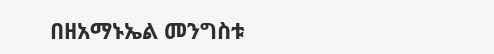በዘአማኑኤል መንግስቱ